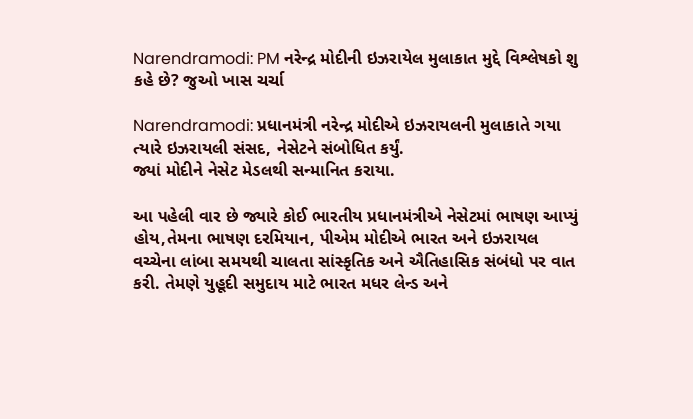Narendramodi: PM નરેન્દ્ર મોદીની ઇઝરાયેલ મુલાકાત મુદ્દે વિશ્લેષકો શુ કહે છે? જુઓ ખાસ ચર્ચા

Narendramodi: પ્રધાનમંત્રી નરેન્દ્ર મોદીએ ઇઝરાયલની મુલાકાતે ગયા ત્યારે ઇઝરાયલી સંસદ, નેસેટને સંબોધિત કર્યું.
જ્યાં મોદીને નેસેટ મેડલથી સન્માનિત કરાયા.

આ પહેલી વાર છે જ્યારે કોઈ ભારતીય પ્રધાનમંત્રીએ નેસેટમાં ભાષણ આપ્યું હોય,તેમના ભાષણ દરમિયાન, પીએમ મોદીએ ભારત અને ઇઝરાયલ વચ્ચેના લાંબા સમયથી ચાલતા સાંસ્કૃતિક અને ઐતિહાસિક સંબંધો પર વાત કરી. તેમણે યુહૂદી સમુદાય માટે ભારત મધર લેન્ડ અને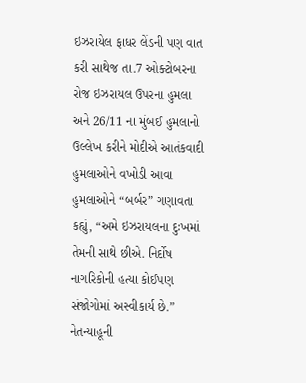ઇઝરાયેલ ફાધર લેંડની પણ વાત કરી સાથેજ તા.7 ઓક્ટોબરના રોજ ઇઝરાયલ ઉપરના હુમલા અને 26/11 ના મુંબઈ હુમલાનો ઉલ્લેખ કરીને મોદીએ આતંકવાદી હુમલાઓને વખોડી આવા હુમલાઓને “બર્બર” ગણાવતા કહ્યું, “અમે ઇઝરાયલના દુઃખમાં તેમની સાથે છીએ. નિર્દોષ નાગરિકોની હત્યા કોઈપણ સંજોગોમાં અસ્વીકાર્ય છે.” નેતન્યાહૂની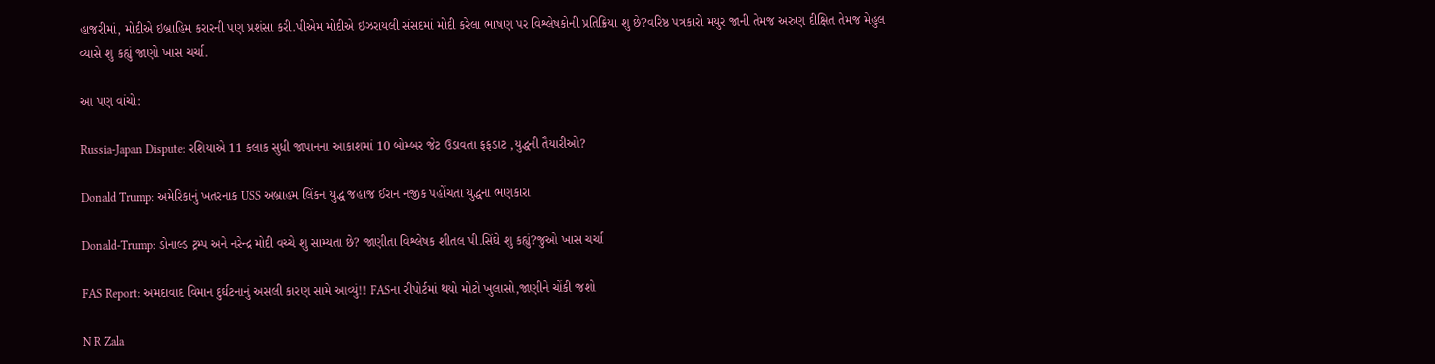હાજરીમાં, મોદીએ ઇબ્રાહિમ કરારની પણ પ્રશંસા કરી.પીએમ મોદીએ ઇઝરાયલી સંસદમાં મોદી કરેલા ભાષણ પર વિશ્લેષકોની પ્રતિક્રિયા શુ છે?વરિષ્ઠ પત્રકારો મયુર જાની તેમજ અરુણ દીક્ષિત તેમજ મેહુલ વ્યાસે શુ કહ્યું જાણો ખાસ ચર્ચા.

આ પણ વાંચો:

Russia-Japan Dispute: રશિયાએ 11 કલાક સુધી જાપાનના આકાશમાં 10 બોમ્બર જેટ ઉડાવતા ફફડાટ ,યુદ્ધની તૈયારીઓ?

Donald Trump: અમેરિકાનું ખતરનાક USS અબ્રાહમ લિંકન યુદ્ધ જહાજ ઈરાન નજીક પહોંચતા યુદ્ધના ભણકારા

Donald-Trump: ડોનાલ્ડ ટ્રમ્પ અને નરેન્દ્ર મોદી વચ્ચે શુ સામ્યતા છે? જાણીતા વિશ્લેષક શીતલ પી.સિંઘે શુ કહ્યું?જુઓ ખાસ ચર્ચા

FAS Report: અમદાવાદ વિમાન દુર્ઘટનાનું અસલી કારણ સામે આવ્યું!! FASના રીપોર્ટમાં થયો મોટો ખુલાસો,જાણીને ચોંકી જશો

N R Zala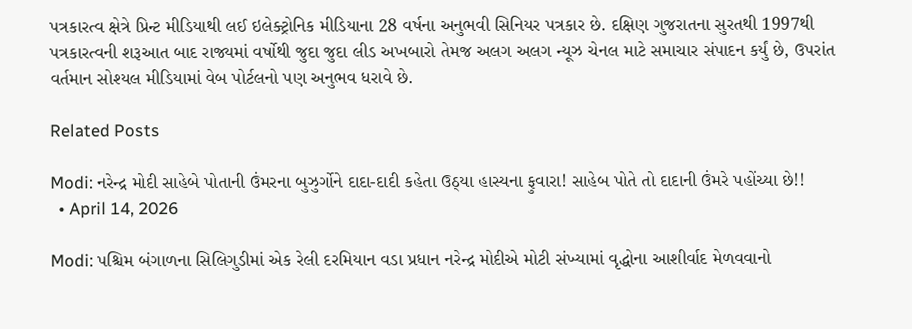પત્રકારત્વ ક્ષેત્રે પ્રિન્ટ મીડિયાથી લઈ ઇલેક્ટ્રોનિક મીડિયાના 28 વર્ષના અનુભવી સિનિયર પત્રકાર છે. દક્ષિણ ગુજરાતના સુરતથી 1997થી પત્રકારત્વની શરૂઆત બાદ રાજ્યમાં વર્ષોથી જુદા જુદા લીડ અખબારો તેમજ અલગ અલગ ન્યૂઝ ચેનલ માટે સમાચાર સંપાદન કર્યું છે, ઉપરાંત વર્તમાન સોશ્યલ મીડિયામાં વેબ પોર્ટલનો પણ અનુભવ ધરાવે છે.

Related Posts

Modi: નરેન્દ્ર મોદી સાહેબે પોતાની ઉંમરના બુઝુર્ગોને દાદા-દાદી કહેતા ઉઠ્યા હાસ્યના ફુવારા! સાહેબ પોતે તો દાદાની ઉંમરે પહોંચ્યા છે!!
  • April 14, 2026

Modi: પશ્ચિમ બંગાળના સિલિગુડીમાં એક રેલી દરમિયાન વડા પ્રધાન નરેન્દ્ર મોદીએ મોટી સંખ્યામાં વૃદ્ધોના આશીર્વાદ મેળવવાનો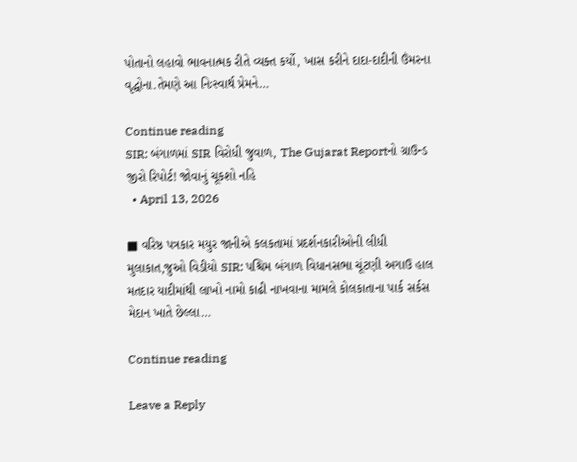પોતાનો લહાવો ભાવનાત્મક રીતે વ્યક્ત કર્યો, ખાસ કરીને દાદા-દાદીની ઉંમરના વૃદ્ધોના.તેમણે આ નિઃસ્વાર્થ પ્રેમને…

Continue reading
SIR: બંગાળમાં SIR વિરોધી જુવાળ, The Gujarat Reportનો ગ્રાઉન્ડ જીરો રિપોર્ટ! જોવાનું ચૂકશો નહિ
  • April 13, 2026

■ વરિષ્ઠ પત્રકાર મયુર જાનીએ કલકતામાં પ્રદર્શનકારીઓની લીધી મુલાકાત,જુઓ વિડીયો SIR: પશ્ચિમ બંગાળ વિધાનસભા ચૂંટણી અગાઉ હાલ મતદાર યાદીમાંથી લાખો નામો કાઢી નાખવાના મામલે કોલકાતાના પાર્ક સર્કસ મેદાન ખાતે છેલ્લા…

Continue reading

Leave a Reply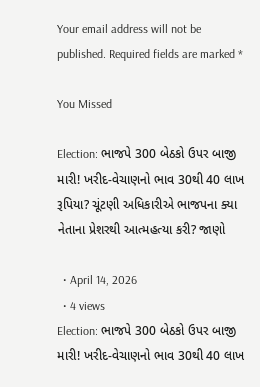Your email address will not be published. Required fields are marked *

You Missed

Election: ભાજપે 300 બેઠકો ઉપર બાજી મારી! ખરીદ-વેચાણનો ભાવ 30થી 40 લાખ રૂપિયા? ચૂંટણી અધિકારીએ ભાજપના ક્યા નેતાના પ્રેશરથી આત્મહત્યા કરી? જાણો

  • April 14, 2026
  • 4 views
Election: ભાજપે 300 બેઠકો ઉપર બાજી મારી! ખરીદ-વેચાણનો ભાવ 30થી 40 લાખ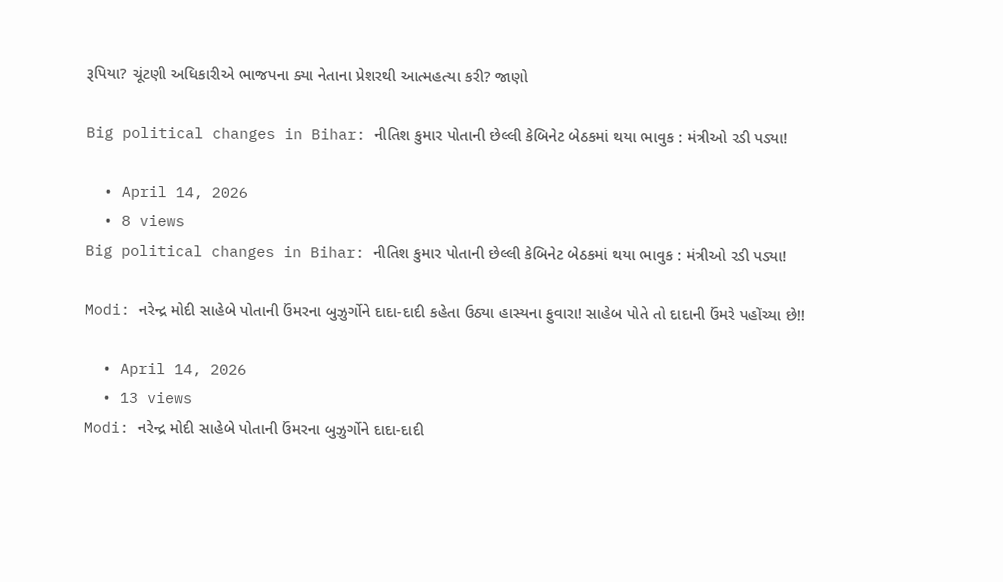રૂપિયા? ચૂંટણી અધિકારીએ ભાજપના ક્યા નેતાના પ્રેશરથી આત્મહત્યા કરી? જાણો

Big political changes in Bihar: નીતિશ કુમાર પોતાની છેલ્લી કેબિનેટ બેઠકમાં થયા ભાવુક : મંત્રીઓ રડી પડ્યા!

  • April 14, 2026
  • 8 views
Big political changes in Bihar: નીતિશ કુમાર પોતાની છેલ્લી કેબિનેટ બેઠકમાં થયા ભાવુક : મંત્રીઓ રડી પડ્યા!

Modi: નરેન્દ્ર મોદી સાહેબે પોતાની ઉંમરના બુઝુર્ગોને દાદા-દાદી કહેતા ઉઠ્યા હાસ્યના ફુવારા! સાહેબ પોતે તો દાદાની ઉંમરે પહોંચ્યા છે!!

  • April 14, 2026
  • 13 views
Modi: નરેન્દ્ર મોદી સાહેબે પોતાની ઉંમરના બુઝુર્ગોને દાદા-દાદી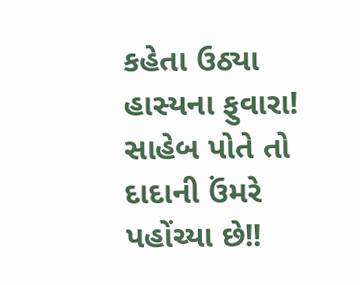કહેતા ઉઠ્યા હાસ્યના ફુવારા! સાહેબ પોતે તો દાદાની ઉંમરે પહોંચ્યા છે!!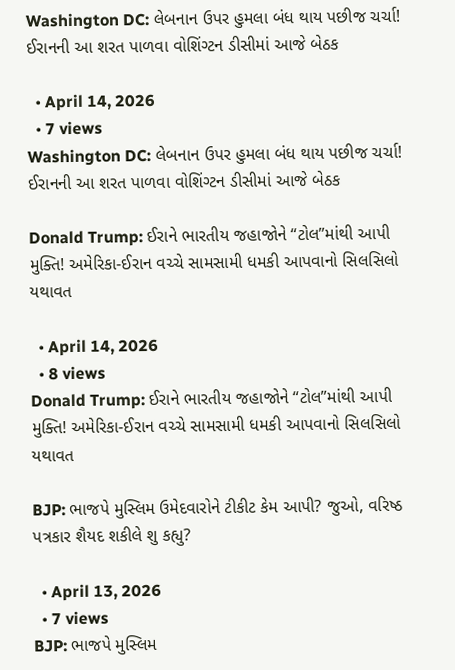Washington DC: લેબનાન ઉપર હુમલા બંધ થાય પછીજ ચર્ચા! ઈરાનની આ શરત પાળવા વોશિંગ્ટન ડીસીમાં આજે બેઠક

  • April 14, 2026
  • 7 views
Washington DC: લેબનાન ઉપર હુમલા બંધ થાય પછીજ ચર્ચા! ઈરાનની આ શરત પાળવા વોશિંગ્ટન ડીસીમાં આજે બેઠક

Donald Trump: ઈરાને ભારતીય જહાજોને “ટોલ”માંથી આપી મુક્તિ! અમેરિકા-ઈરાન વચ્ચે સામસામી ધમકી આપવાનો સિલસિલો યથાવત

  • April 14, 2026
  • 8 views
Donald Trump: ઈરાને ભારતીય જહાજોને “ટોલ”માંથી આપી મુક્તિ! અમેરિકા-ઈરાન વચ્ચે સામસામી ધમકી આપવાનો સિલસિલો યથાવત

BJP: ભાજપે મુસ્લિમ ઉમેદવારોને ટીકીટ કેમ આપી? જુઓ, વરિષ્ઠ પત્રકાર શૈયદ શકીલે શુ કહ્યુ?

  • April 13, 2026
  • 7 views
BJP: ભાજપે મુસ્લિમ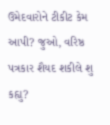ઉમેદવારોને ટીકીટ કેમ આપી? જુઓ, વરિષ્ઠ પત્રકાર શૈયદ શકીલે શુ કહ્યુ?